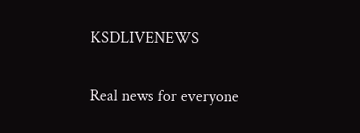KSDLIVENEWS

Real news for everyone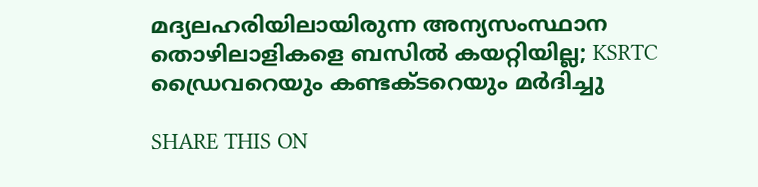മദ്യലഹരിയിലായിരുന്ന അന്യസംസ്ഥാന തൊഴിലാളികളെ ബസില്‍ കയറ്റിയില്ല; KSRTC ഡ്രൈവറെയും കണ്ടക്ടറെയും മർദിച്ചു

SHARE THIS ON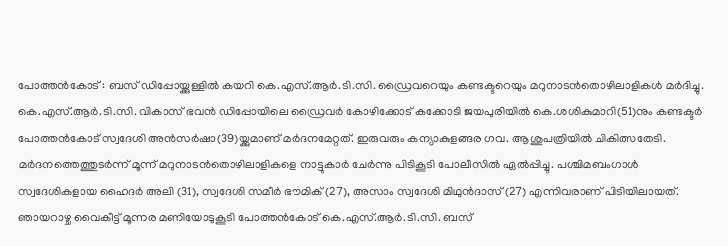പോത്തൻകോട് : ബസ് ഡിപ്പോയ്ക്കുള്ളിൽ കയറി കെ.എസ്.ആർ.ടി.സി. ഡ്രൈവറെയും കണ്ടക്ടറെയും മറുനാടൻതൊഴിലാളികൾ മർദിച്ചു. കെ.എസ്.ആർ.ടി.സി. വികാസ് ഭവൻ ഡിപ്പോയിലെ ഡ്രൈവർ കോഴിക്കോട് കക്കോടി ജയപുരിയിൽ കെ.ശശികുമാറി(51)നും കണ്ടക്ടർ പോത്തൻകോട് സ്വദേശി അൻസർഷാ(39)യ്ക്കുമാണ് മർദനമേറ്റത്. ഇരുവരും കന്യാകുളങ്ങര ഗവ. ആശുപത്രിയിൽ ചികിത്സതേടി. മർദനത്തെത്തുടർന്ന് മൂന്ന് മറുനാടൻതൊഴിലാളികളെ നാട്ടുകാർ ചേർന്നു പിടികൂടി പോലീസിൽ ഏൽപ്പിച്ചു. പശ്ചിമബംഗാൾ സ്വദേശികളായ ഹൈദർ അലി (31), സ്വദേശി സമീർ ഭൗമിക് (27), അസാം സ്വദേശി മിഥുൻദാസ് (27) എന്നിവരാണ്‌ പിടിയിലായത്. ഞായറാഴ്ച വൈകീട്ട് മൂന്നര മണിയോടുകൂടി പോത്തൻകോട് കെ.എസ്.ആർ.ടി.സി. ബസ്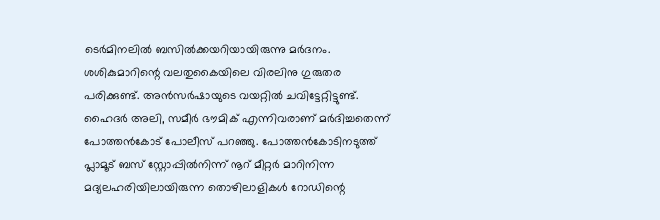ടെർമിനലിൽ ബസിൽക്കയറിയായിരുന്നു മർദനം. ശശികുമാറിന്റെ വലതുകൈയിലെ വിരലിനു ഗുരുതര പരിക്കുണ്ട്. അൻസർഷായുടെ വയറ്റിൽ ചവിട്ടേറ്റിട്ടുണ്ട്. ഹൈദർ അലി, സമീർ ഭൗമിക് എന്നിവരാണ് മർദിച്ചതെന്ന് പോത്തൻകോട് പോലീസ് പറഞ്ഞു. പോത്തൻകോടിനടുത്ത് പ്ലാമൂട് ബസ് സ്റ്റോപ്പിൽനിന്ന് നൂറ്‌ മീറ്റർ മാറിനിന്ന മദ്യലഹരിയിലായിരുന്ന തൊഴിലാളികൾ റോഡിന്റെ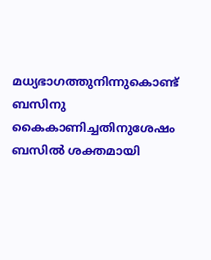മധ്യഭാഗത്തുനിന്നുകൊണ്ട് ബസിനു കൈകാണിച്ചതിനുശേഷം ബസിൽ ശക്തമായി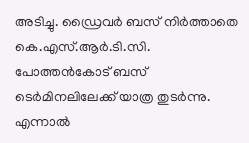അടിച്ചു. ഡ്രൈവർ ബസ് നിർത്താതെ കെ.എസ്.ആർ.ടി.സി. പോത്തൻകോട് ബസ് ടെർമിനലിലേക്ക് യാത്ര തുടർന്നു. എന്നാൽ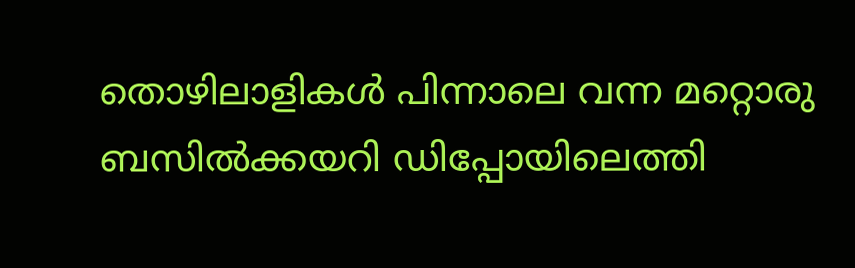തൊഴിലാളികൾ പിന്നാലെ വന്ന മറ്റൊരു ബസിൽക്കയറി ഡിപ്പോയിലെത്തി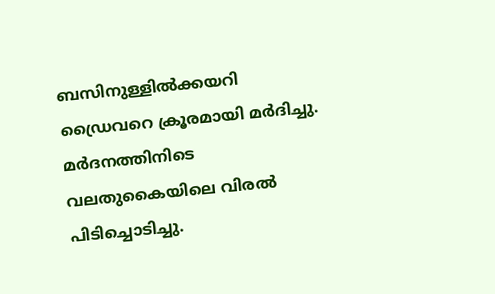ബസിനുള്ളിൽക്കയറി ഡ്രൈവറെ ക്രൂരമായി മർദിച്ചു. മർദനത്തിനിടെ വലതുകൈയിലെ വിരൽ പിടിച്ചൊടിച്ചു.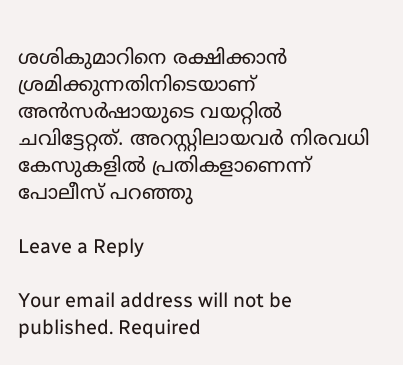ശശികുമാറിനെ രക്ഷിക്കാൻ ശ്രമിക്കുന്നതിനിടെയാണ് അൻസർഷായുടെ വയറ്റിൽ ചവിട്ടേറ്റത്. അറസ്റ്റിലായവർ നിരവധി കേസുകളിൽ പ്രതികളാണെന്ന് പോലീസ് പറഞ്ഞു

Leave a Reply

Your email address will not be published. Required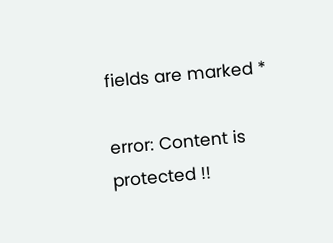fields are marked *

error: Content is protected !!